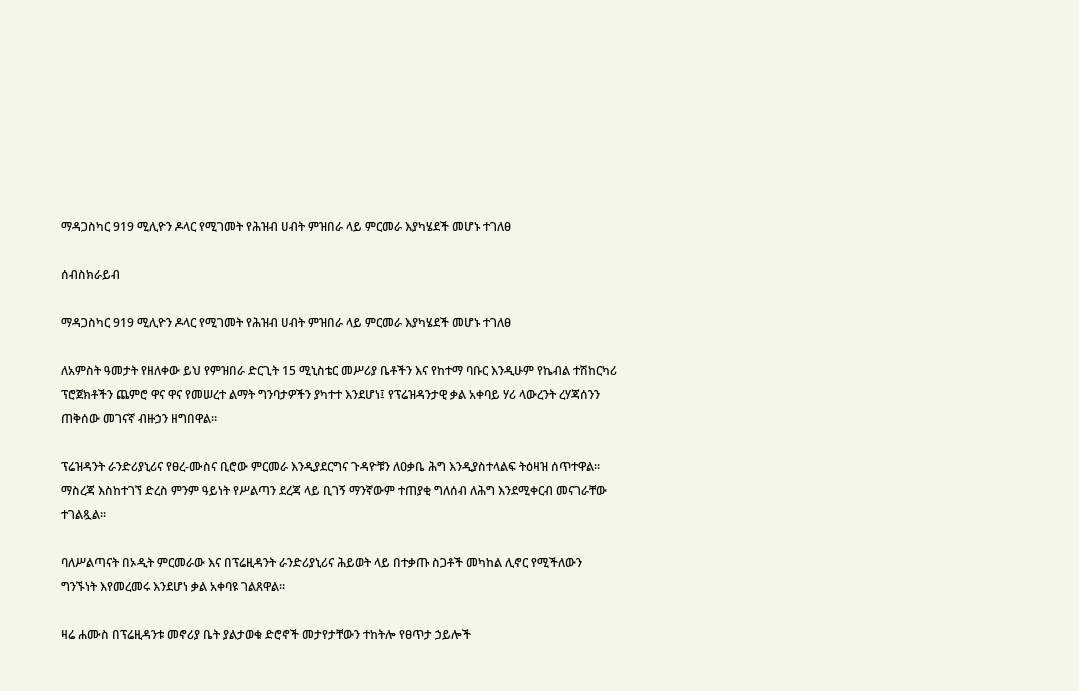ማዳጋስካር 919 ሚሊዮን ዶላር የሚገመት የሕዝብ ሀብት ምዝበራ ላይ ምርመራ እያካሄደች መሆኑ ተገለፀ

ሰብስክራይብ

ማዳጋስካር 919 ሚሊዮን ዶላር የሚገመት የሕዝብ ሀብት ምዝበራ ላይ ምርመራ እያካሄደች መሆኑ ተገለፀ

ለአምስት ዓመታት የዘለቀው ይህ የምዝበራ ድርጊት 15 ሚኒስቴር መሥሪያ ቤቶችን እና የከተማ ባቡር እንዲሁም የኬብል ተሽከርካሪ ፕሮጀክቶችን ጨምሮ ዋና ዋና የመሠረተ ልማት ግንባታዎችን ያካተተ እንደሆነ፤ የፕሬዝዳንታዊ ቃል አቀባይ ሃሪ ላውረንት ረሃጃሰንን ጠቅሰው መገናኛ ብዙኃን ዘግበዋል።

ፕሬዝዳንት ራንድሪያኒሪና የፀረ-ሙስና ቢሮው ምርመራ እንዲያደርግና ጉዳዮቹን ለዐቃቤ ሕግ እንዲያስተላልፍ ትዕዛዝ ሰጥተዋል። ማስረጃ እስከተገኘ ድረስ ምንም ዓይነት የሥልጣን ደረጃ ላይ ቢገኝ ማንኛውም ተጠያቂ ግለሰብ ለሕግ እንደሚቀርብ መናገራቸው ተገልጿል።

ባለሥልጣናት በኦዲት ምርመራው እና በፕሬዚዳንት ራንድሪያኒሪና ሕይወት ላይ በተቃጡ ስጋቶች መካከል ሊኖር የሚችለውን ግንኙነት እየመረመሩ እንደሆነ ቃል አቀባዩ ገልጸዋል።

ዛሬ ሐሙስ በፕሬዚዳንቱ መኖሪያ ቤት ያልታወቁ ድሮኖች መታየታቸውን ተከትሎ የፀጥታ ኃይሎች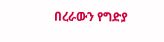በረራውን የግድያ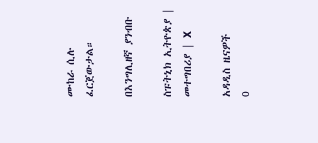ሙከራ ሲሉ ፈርጀውታል።

በእንግሊዘኛ ያንብቡ

ስፑትኒክ ኢትዮጵያ | መተግበሪያ | X

አዳዲስ ዜናዎች
0